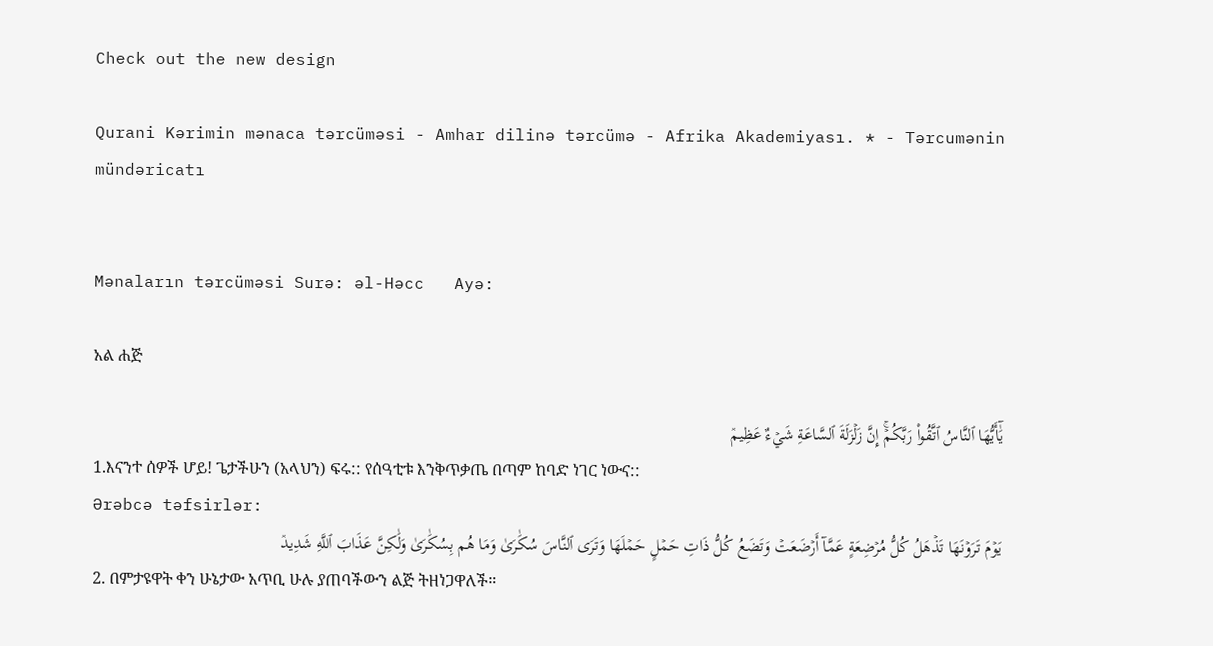Check out the new design

Qurani Kərimin mənaca tərcüməsi - Amhar dilinə tərcümə - Afrika Akademiyası. * - Tərcumənin mündəricatı


Mənaların tərcüməsi Surə: əl-Həcc   Ayə:

አል ሐጅ

يَٰٓأَيُّهَا ٱلنَّاسُ ٱتَّقُواْ رَبَّكُمۡۚ إِنَّ زَلۡزَلَةَ ٱلسَّاعَةِ شَيۡءٌ عَظِيمٞ
1.እናንተ ሰዎች ሆይ! ጌታችሁን (አላህን) ፍሩ:: የሰዓቲቱ እንቅጥቃጤ በጣም ከባድ ነገር ነውና::
Ərəbcə təfsirlər:
يَوۡمَ تَرَوۡنَهَا تَذۡهَلُ كُلُّ مُرۡضِعَةٍ عَمَّآ أَرۡضَعَتۡ وَتَضَعُ كُلُّ ذَاتِ حَمۡلٍ حَمۡلَهَا وَتَرَى ٱلنَّاسَ سُكَٰرَىٰ وَمَا هُم بِسُكَٰرَىٰ وَلَٰكِنَّ عَذَابَ ٱللَّهِ شَدِيدٞ
2. በምታዩዋት ቀን ሁኔታው አጥቢ ሁሉ ያጠባችውን ልጅ ትዘነጋዋለች።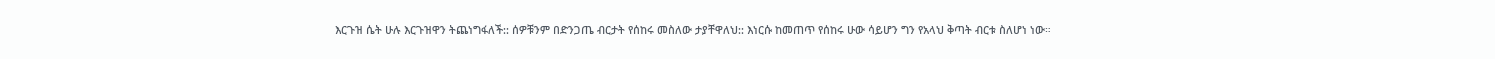እርጉዝ ሴት ሁሉ እርጉዝዋን ትጨነግፋለች:: ሰዎቹንም በድንጋጤ ብርታት የሰከሩ መስለው ታያቸዋለህ:: እነርሱ ከመጠጥ የሰከሩ ሁው ሳይሆን ግን የአላህ ቅጣት ብርቱ ስለሆነ ነው።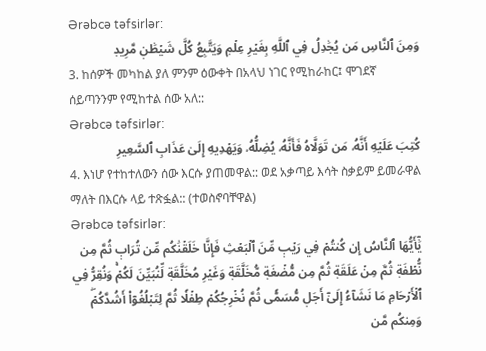Ərəbcə təfsirlər:
وَمِنَ ٱلنَّاسِ مَن يُجَٰدِلُ فِي ٱللَّهِ بِغَيۡرِ عِلۡمٖ وَيَتَّبِعُ كُلَّ شَيۡطَٰنٖ مَّرِيدٖ
3. ከሰዎች መካከል ያለ ምንም ዕውቀት በአላህ ነገር የሚከራከር፤ ሞገደኛ ሰይጣንንም የሚከተል ሰው አለ::
Ərəbcə təfsirlər:
كُتِبَ عَلَيۡهِ أَنَّهُۥ مَن تَوَلَّاهُ فَأَنَّهُۥ يُضِلُّهُۥ وَيَهۡدِيهِ إِلَىٰ عَذَابِ ٱلسَّعِيرِ
4. እነሆ የተከተለውን ሰው እርሱ ያጠመዋል:: ወደ አቃጣይ እሳት ስቃይም ይመራዋል ማለት በእርሱ ላይ ተጽፏል:: (ተወስኖባቸዋል)
Ərəbcə təfsirlər:
يَٰٓأَيُّهَا ٱلنَّاسُ إِن كُنتُمۡ فِي رَيۡبٖ مِّنَ ٱلۡبَعۡثِ فَإِنَّا خَلَقۡنَٰكُم مِّن تُرَابٖ ثُمَّ مِن نُّطۡفَةٖ ثُمَّ مِنۡ عَلَقَةٖ ثُمَّ مِن مُّضۡغَةٖ مُّخَلَّقَةٖ وَغَيۡرِ مُخَلَّقَةٖ لِّنُبَيِّنَ لَكُمۡۚ وَنُقِرُّ فِي ٱلۡأَرۡحَامِ مَا نَشَآءُ إِلَىٰٓ أَجَلٖ مُّسَمّٗى ثُمَّ نُخۡرِجُكُمۡ طِفۡلٗا ثُمَّ لِتَبۡلُغُوٓاْ أَشُدَّكُمۡۖ وَمِنكُم مَّن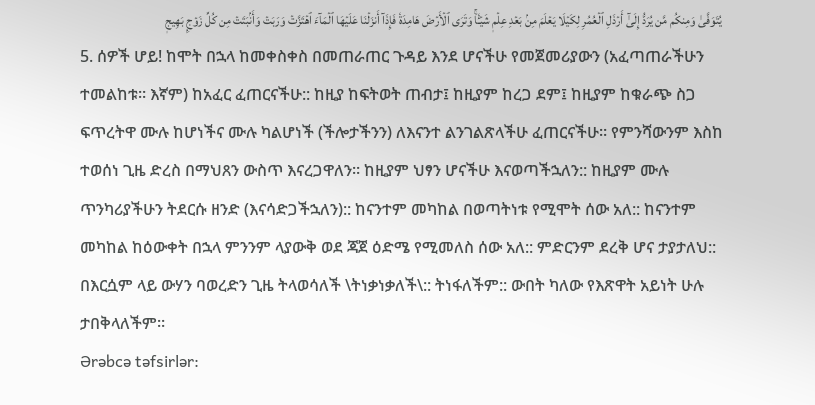يُتَوَفَّىٰ وَمِنكُم مَّن يُرَدُّ إِلَىٰٓ أَرۡذَلِ ٱلۡعُمُرِ لِكَيۡلَا يَعۡلَمَ مِنۢ بَعۡدِ عِلۡمٖ شَيۡـٔٗاۚ وَتَرَى ٱلۡأَرۡضَ هَامِدَةٗ فَإِذَآ أَنزَلۡنَا عَلَيۡهَا ٱلۡمَآءَ ٱهۡتَزَّتۡ وَرَبَتۡ وَأَنۢبَتَتۡ مِن كُلِّ زَوۡجِۭ بَهِيجٖ
5. ሰዎች ሆይ! ከሞት በኋላ ከመቀስቀስ በመጠራጠር ጉዳይ እንደ ሆናችሁ የመጀመሪያውን (አፈጣጠራችሁን ተመልከቱ። እኛም) ከአፈር ፈጠርናችሁ:: ከዚያ ከፍትወት ጠብታ፤ ከዚያም ከረጋ ደም፤ ከዚያም ከቁራጭ ስጋ ፍጥረትዋ ሙሉ ከሆነችና ሙሉ ካልሆነች (ችሎታችንን) ለእናንተ ልንገልጽላችሁ ፈጠርናችሁ። የምንሻውንም እስከ ተወሰነ ጊዜ ድረስ በማህጸን ውስጥ እናረጋዋለን። ከዚያም ህፃን ሆናችሁ እናወጣችኋለን:: ከዚያም ሙሉ ጥንካሪያችሁን ትደርሱ ዘንድ (እናሳድጋችኋለን):: ከናንተም መካከል በወጣትነቱ የሚሞት ሰው አለ:: ከናንተም መካከል ከዕውቀት በኋላ ምንንም ላያውቅ ወደ ጃጀ ዕድሜ የሚመለስ ሰው አለ:: ምድርንም ደረቅ ሆና ታያታለህ:: በእርሷም ላይ ውሃን ባወረድን ጊዜ ትላወሳለች \ትነቃነቃለች\:: ትነፋለችም:: ውበት ካለው የእጽዋት አይነት ሁሉ ታበቅላለችም።
Ərəbcə təfsirlər: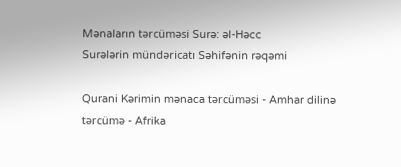Mənaların tərcüməsi Surə: əl-Həcc
Surələrin mündəricatı Səhifənin rəqəmi

Qurani Kərimin mənaca tərcüməsi - Amhar dilinə tərcümə - Afrika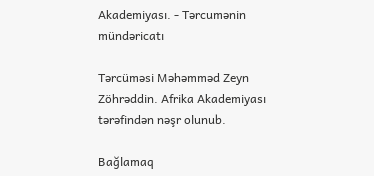Akademiyası. - Tərcumənin mündəricatı

Tərcüməsi Məhəmməd Zeyn Zöhrəddin. Afrika Akademiyası tərəfindən nəşr olunub.

Bağlamaq